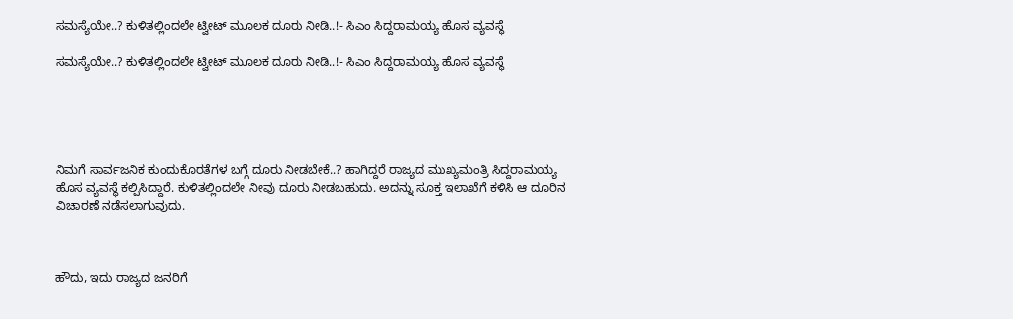ಸಮಸ್ಯೆಯೇ..? ಕುಳಿತಲ್ಲಿಂದಲೇ ಟ್ವೀಟ್ ಮೂಲಕ ದೂರು ನೀಡಿ..!- ಸಿಎಂ ಸಿದ್ದರಾಮಯ್ಯ ಹೊಸ ವ್ಯವಸ್ಥೆ

ಸಮಸ್ಯೆಯೇ..? ಕುಳಿತಲ್ಲಿಂದಲೇ ಟ್ವೀಟ್ ಮೂಲಕ ದೂರು ನೀಡಿ..!- ಸಿಎಂ ಸಿದ್ದರಾಮಯ್ಯ ಹೊಸ ವ್ಯವಸ್ಥೆ





ನಿಮಗೆ ಸಾರ್ವಜನಿಕ ಕುಂದುಕೊರತೆಗಳ ಬಗ್ಗೆ ದೂರು ನೀಡಬೇಕೆ..? ಹಾಗಿದ್ದರೆ ರಾಜ್ಯದ ಮುಖ್ಯಮಂತ್ರಿ ಸಿದ್ದರಾಮಯ್ಯ ಹೊಸ ವ್ಯವಸ್ಥೆ ಕಲ್ಪಿಸಿದ್ದಾರೆ. ಕುಳಿತಲ್ಲಿಂದಲೇ ನೀವು ದೂರು ನೀಡಬಹುದು. ಅದನ್ನು ಸೂಕ್ತ ಇಲಾಖೆಗೆ ಕಳಿಸಿ ಆ ದೂರಿನ ವಿಚಾರಣೆ ನಡೆಸಲಾಗುವುದು.



ಹೌದು, ಇದು ರಾಜ್ಯದ ಜನರಿಗೆ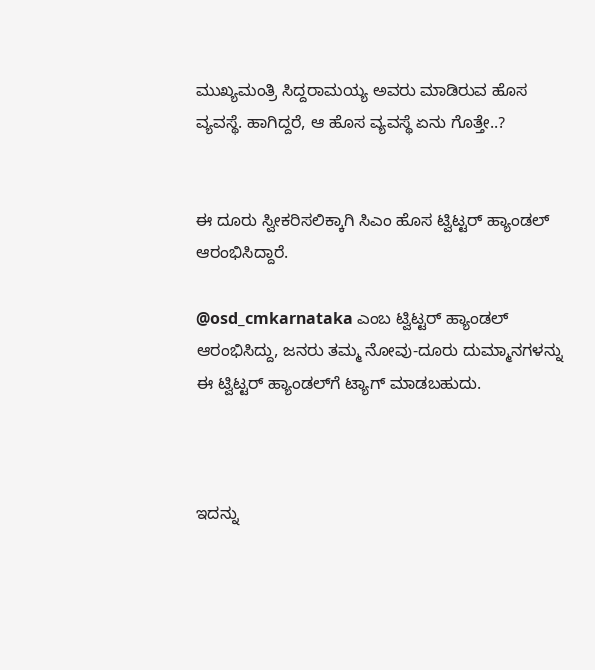ಮುಖ್ಯಮಂತ್ರಿ ಸಿದ್ದರಾಮಯ್ಯ ಅವರು ಮಾಡಿರುವ ಹೊಸ ವ್ಯವಸ್ಥೆ. ಹಾಗಿದ್ದರೆ, ಆ ಹೊಸ ವ್ಯವಸ್ಥೆ ಏನು ಗೊತ್ತೇ..?


ಈ ದೂರು ಸ್ವೀಕರಿಸಲಿಕ್ಕಾಗಿ ಸಿಎಂ ಹೊಸ ಟ್ವಿಟ್ಟರ್ ಹ್ಯಾಂಡಲ್ ಆರಂಭಿಸಿದ್ದಾರೆ.

@osd_cmkarnataka ಎಂಬ ಟ್ವಿಟ್ಟರ್ ಹ್ಯಾಂಡಲ್ ಆರಂಭಿಸಿದ್ದು, ಜನರು ತಮ್ಮ ನೋವು-ದೂರು ದುಮ್ಮಾನಗಳನ್ನು ಈ ಟ್ವಿಟ್ಟರ್ ಹ್ಯಾಂಡಲ್‌ಗೆ ಟ್ಯಾಗ್ ಮಾಡಬಹುದು.



ಇದನ್ನು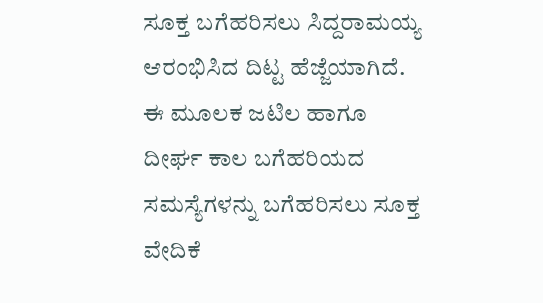ಸೂಕ್ತ ಬಗೆಹರಿಸಲು ಸಿದ್ದರಾಮಯ್ಯ ಆರಂಭಿಸಿದ ದಿಟ್ಟ ಹೆಜ್ಜೆಯಾಗಿದೆ. ಈ ಮೂಲಕ ಜಟಿಲ ಹಾಗೂ ದೀರ್ಘ ಕಾಲ ಬಗೆಹರಿಯದ ಸಮಸ್ಯೆಗಳನ್ನು ಬಗೆಹರಿಸಲು ಸೂಕ್ತ ವೇದಿಕೆ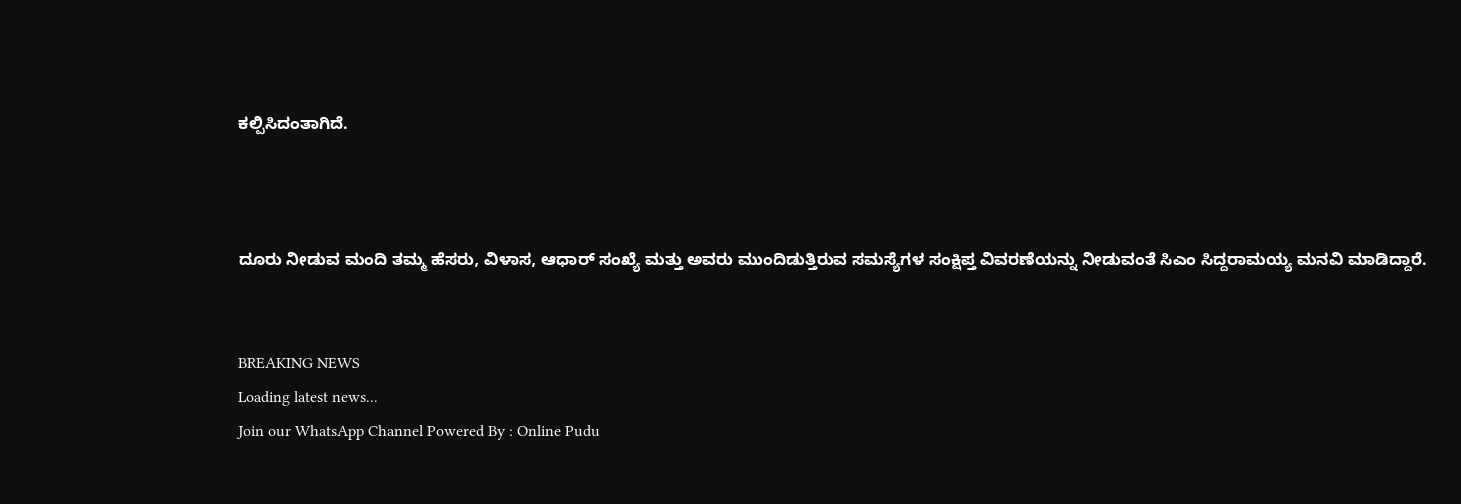ಕಲ್ಪಿಸಿದಂತಾಗಿದೆ.



ದೂರು ನೀಡುವ ಮಂದಿ ತಮ್ಮ ಹೆಸರು, ವಿಳಾಸ, ಆಧಾರ್ ಸಂಖ್ಯೆ ಮತ್ತು ಅವರು ಮುಂದಿಡುತ್ತಿರುವ ಸಮಸ್ಯೆಗಳ ಸಂಕ್ಷಿಪ್ತ ವಿವರಣೆಯನ್ನು ನೀಡುವಂತೆ ಸಿಎಂ ಸಿದ್ದರಾಮಯ್ಯ ಮನವಿ ಮಾಡಿದ್ದಾರೆ.


BREAKING NEWS
Loading latest news...
Join our WhatsApp Channel Powered By : Online Pudu